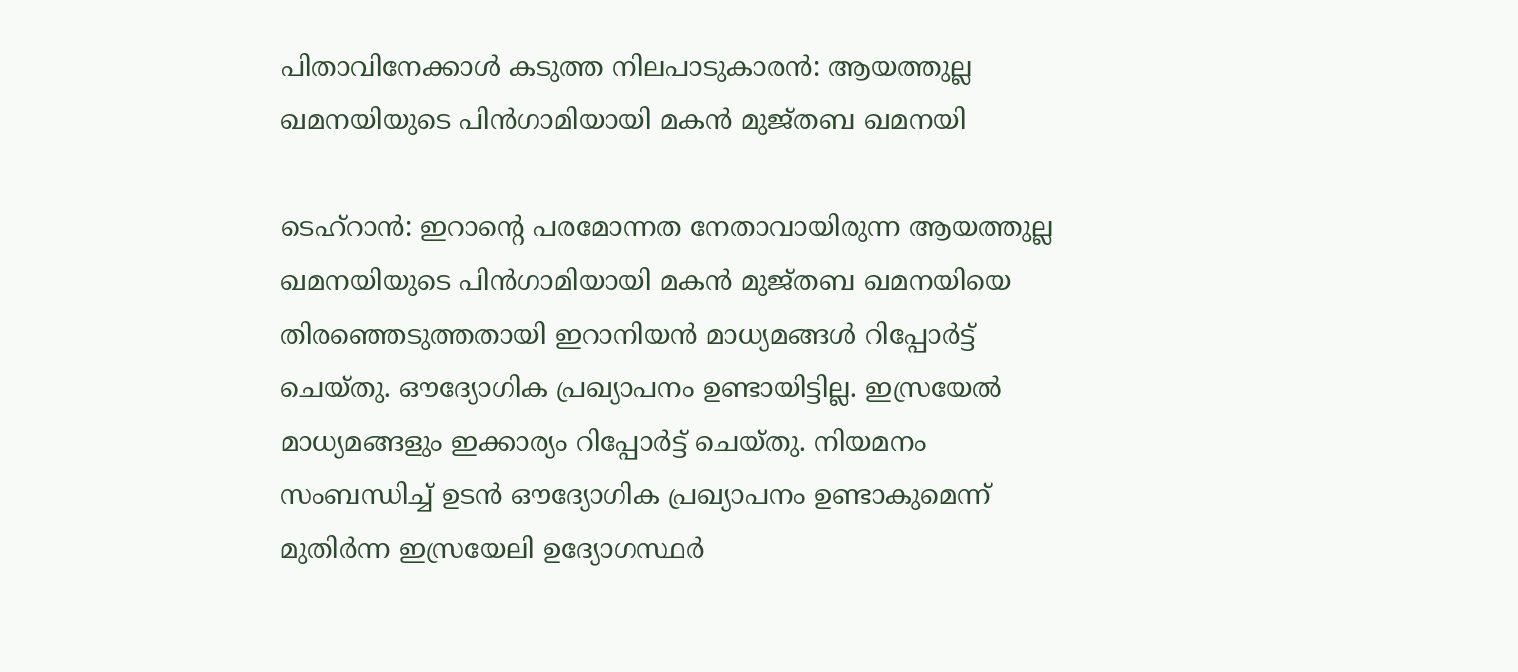പിതാവിനേക്കാൾ കടുത്ത നിലപാടുകാരൻ: ആയത്തുല്ല ഖമനയിയുടെ പിൻഗാമിയായി മകൻ മുജ്‍തബ ഖമനയി

ടെഹ്റാൻ: ഇറാന്റെ പരമോന്നത നേതാവായിരുന്ന ആയത്തുല്ല ഖമനയിയുടെ പിൻഗാമിയായി മകൻ മുജ്‍തബ ഖമനയിയെ തിരഞ്ഞെടുത്തതായി ഇറാനിയൻ മാധ്യമങ്ങൾ റിപ്പോർട്ട് ചെയ്തു. ഔദ്യോഗിക പ്രഖ്യാപനം ഉണ്ടായിട്ടില്ല. ഇസ്രയേൽ മാധ്യമങ്ങളും ഇക്കാര്യം റിപ്പോർട്ട് ചെയ്തു. നിയമനം സംബന്ധിച്ച് ഉടൻ ഔദ്യോഗിക പ്രഖ്യാപനം ഉണ്ടാകുമെന്ന് മുതിർന്ന ഇസ്രയേലി ഉദ്യോഗസ്ഥർ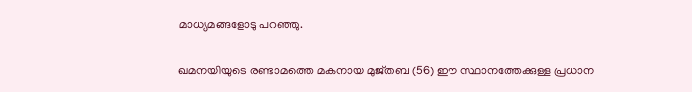മാധ്യമങ്ങളോടു പറഞ്ഞു.

ഖമനയിയുടെ രണ്ടാമത്തെ മകനായ മുജ്തബ (56) ഈ സ്ഥാനത്തേക്കുള്ള പ്രധാന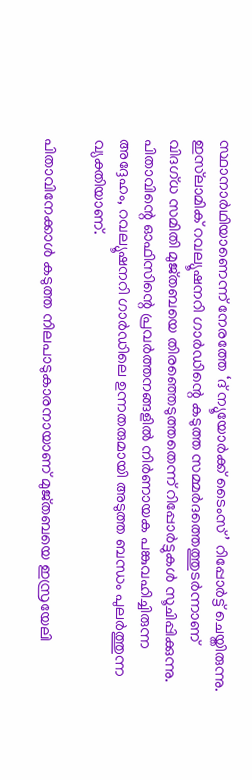സ്ഥാനാർഥിയാണെന്ന് നേരത്തേ ‘ദ് ന്യൂയോർക്ക് ടൈംസ്’ റിപ്പോർട്ട് ചെയ്തിരുന്നു. ഇസ്‌ലാമിക് റവല്യൂഷനറി ഗാർഡിന്റെ കടുത്ത സമ്മർദത്തെത്തുടർന്നാണ് വിദഗ്ധ സമിതി മുജ്തബയെ തിരഞ്ഞെടുത്തതെന്ന് റിപ്പോർട്ടുകൾ സൂചിപ്പിക്കുന്നു. പിതാവിന്റെ ഓഫിസിന്റെ പ്രവർത്തനങ്ങളിൽ നിർണായക പങ്കുവഹിച്ചിരുന്ന അദ്ദേഹം, റവല്യൂഷനറി ഗാർഡിലെ ഉന്നതരുമായി അടുത്ത ബന്ധം പുലർത്തുന്ന വ്യക്തിയാണ്.

പിതാവിനേക്കാൾ കടുത്ത നിലപാടുകാരനായാണ് മുജ്തബയെ ഇസ്രയേലി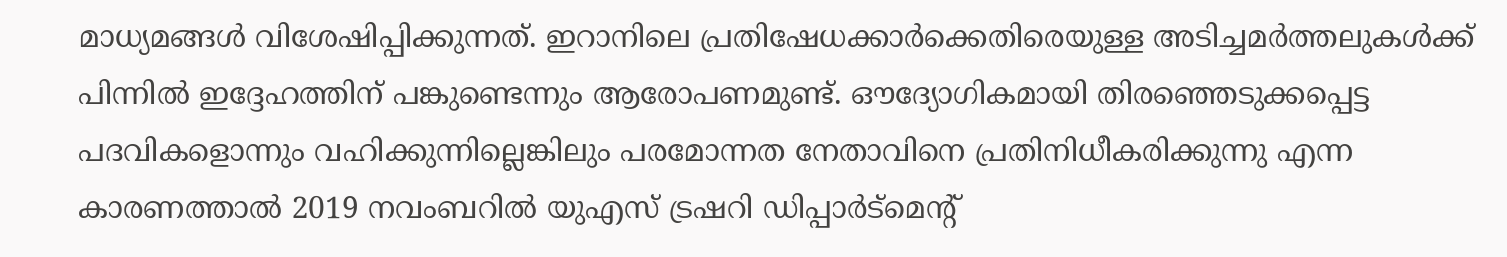മാധ്യമങ്ങൾ വിശേഷിപ്പിക്കുന്നത്. ഇറാനിലെ പ്രതിഷേധക്കാർക്കെതിരെയുള്ള അടിച്ചമർത്തലുകൾക്ക് പിന്നിൽ ഇദ്ദേഹത്തിന് പങ്കുണ്ടെന്നും ആരോപണമുണ്ട്. ഔദ്യോഗികമായി തിരഞ്ഞെടുക്കപ്പെട്ട പദവികളൊന്നും വഹിക്കുന്നില്ലെങ്കിലും പരമോന്നത നേതാവിനെ പ്രതിനിധീകരിക്കുന്നു എന്ന കാരണത്താൽ 2019 നവംബറിൽ യുഎസ് ട്രഷറി ഡിപ്പാർട്മെന്റ്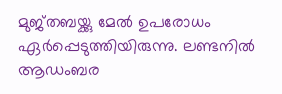മുജ്തബയ്ക്കു മേൽ ഉപരോധം ഏർപ്പെടുത്തിയിരുന്നു. ലണ്ടനിൽ ആഡംബര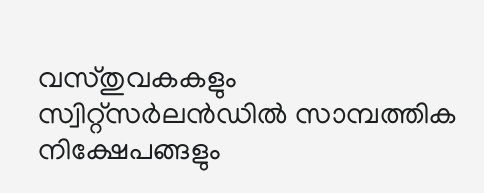വസ്തുവകകളും സ്വിറ്റ്സർലൻഡിൽ സാമ്പത്തിക നിക്ഷേപങ്ങളും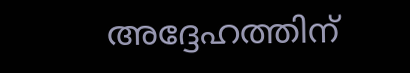അദ്ദേഹത്തിന്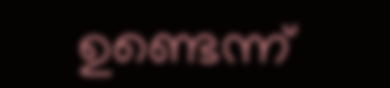ഉണ്ടെന്ന്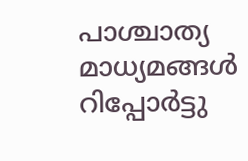പാശ്ചാത്യ മാധ്യമങ്ങൾ റിപ്പോർ‌ട്ടു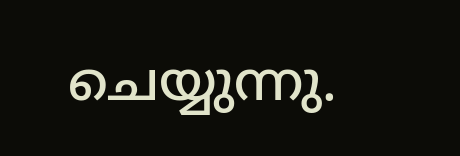ചെയ്യുന്നു.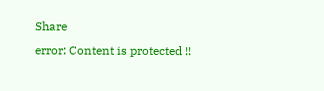Share
error: Content is protected !!